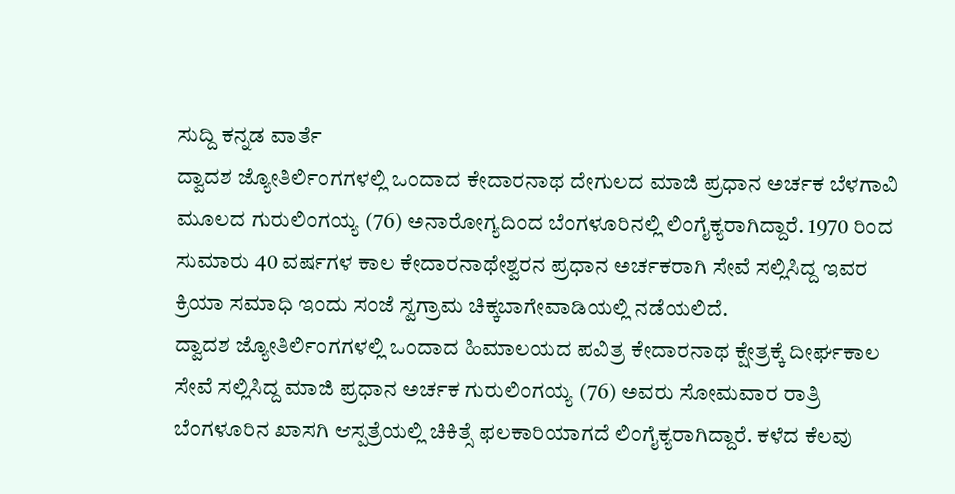ಸುದ್ದಿ ಕನ್ನಡ ವಾರ್ತೆ
ದ್ವಾದಶ ಜ್ಯೋತಿರ್ಲಿಂಗಗಳಲ್ಲಿ ಒಂದಾದ ಕೇದಾರನಾಥ ದೇಗುಲದ ಮಾಜಿ ಪ್ರಧಾನ ಅರ್ಚಕ ಬೆಳಗಾವಿ ಮೂಲದ ಗುರುಲಿಂಗಯ್ಯ (76) ಅನಾರೋಗ್ಯದಿಂದ ಬೆಂಗಳೂರಿನಲ್ಲಿ ಲಿಂಗೈಕ್ಯರಾಗಿದ್ದಾರೆ. 1970 ರಿಂದ ಸುಮಾರು 40 ವರ್ಷಗಳ ಕಾಲ ಕೇದಾರನಾಥೇಶ್ವರನ ಪ್ರಧಾನ ಅರ್ಚಕರಾಗಿ ಸೇವೆ ಸಲ್ಲಿಸಿದ್ದ ಇವರ ಕ್ರಿಯಾ ಸಮಾಧಿ ಇಂದು ಸಂಜೆ ಸ್ವಗ್ರಾಮ ಚಿಕ್ಕಬಾಗೇವಾಡಿಯಲ್ಲಿ ನಡೆಯಲಿದೆ.
ದ್ವಾದಶ ಜ್ಯೋತಿರ್ಲಿಂಗಗಳಲ್ಲಿ ಒಂದಾದ ಹಿಮಾಲಯದ ಪವಿತ್ರ ಕೇದಾರನಾಥ ಕ್ಷೇತ್ರಕ್ಕೆ ದೀರ್ಘಕಾಲ ಸೇವೆ ಸಲ್ಲಿಸಿದ್ದ ಮಾಜಿ ಪ್ರಧಾನ ಅರ್ಚಕ ಗುರುಲಿಂಗಯ್ಯ (76) ಅವರು ಸೋಮವಾರ ರಾತ್ರಿ ಬೆಂಗಳೂರಿನ ಖಾಸಗಿ ಆಸ್ಪತ್ರೆಯಲ್ಲಿ ಚಿಕಿತ್ಸೆ ಫಲಕಾರಿಯಾಗದೆ ಲಿಂಗೈಕ್ಯರಾಗಿದ್ದಾರೆ. ಕಳೆದ ಕೆಲವು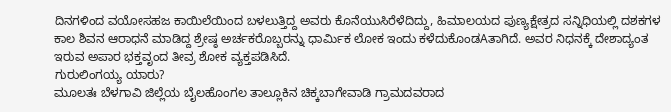ದಿನಗಳಿಂದ ವಯೋಸಹಜ ಕಾಯಿಲೆಯಿಂದ ಬಳಲುತ್ತಿದ್ದ ಅವರು ಕೊನೆಯುಸಿರೆಳೆದಿದ್ದು, ಹಿಮಾಲಯದ ಪುಣ್ಯಕ್ಷೇತ್ರದ ಸನ್ನಿಧಿಯಲ್ಲಿ ದಶಕಗಳ ಕಾಲ ಶಿವನ ಆರಾಧನೆ ಮಾಡಿದ್ದ ಶ್ರೇಷ್ಠ ಅರ್ಚಕರೊಬ್ಬರನ್ನು ಧಾರ್ಮಿಕ ಲೋಕ ಇಂದು ಕಳೆದುಕೊಂಡAತಾಗಿದೆ. ಅವರ ನಿಧನಕ್ಕೆ ದೇಶಾದ್ಯಂತ ಇರುವ ಅಪಾರ ಭಕ್ತವೃಂದ ತೀವ್ರ ಶೋಕ ವ್ಯಕ್ತಪಡಿಸಿದೆ.
ಗುರುಲಿಂಗಯ್ಯ ಯಾರು?
ಮೂಲತಃ ಬೆಳಗಾವಿ ಜಿಲ್ಲೆಯ ಬೈಲಹೊಂಗಲ ತಾಲ್ಲೂಕಿನ ಚಿಕ್ಕಬಾಗೇವಾಡಿ ಗ್ರಾಮದವರಾದ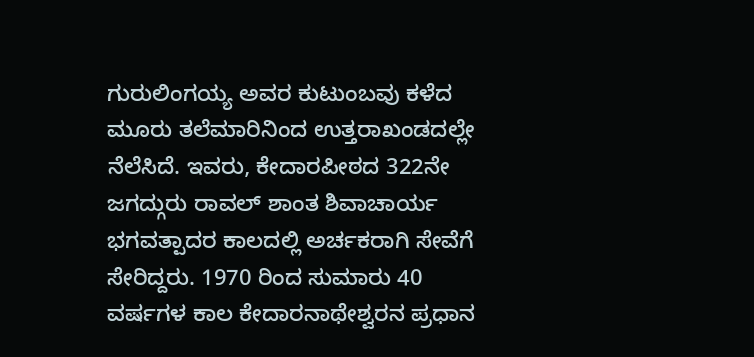ಗುರುಲಿಂಗಯ್ಯ ಅವರ ಕುಟುಂಬವು ಕಳೆದ ಮೂರು ತಲೆಮಾರಿನಿಂದ ಉತ್ತರಾಖಂಡದಲ್ಲೇ ನೆಲೆಸಿದೆ. ಇವರು, ಕೇದಾರಪೀಠದ 322ನೇ ಜಗದ್ಗುರು ರಾವಲ್ ಶಾಂತ ಶಿವಾಚಾರ್ಯ ಭಗವತ್ಪಾದರ ಕಾಲದಲ್ಲಿ ಅರ್ಚಕರಾಗಿ ಸೇವೆಗೆ ಸೇರಿದ್ದರು. 1970 ರಿಂದ ಸುಮಾರು 40 ವರ್ಷಗಳ ಕಾಲ ಕೇದಾರನಾಥೇಶ್ವರನ ಪ್ರಧಾನ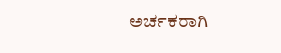ಅರ್ಚಕರಾಗಿ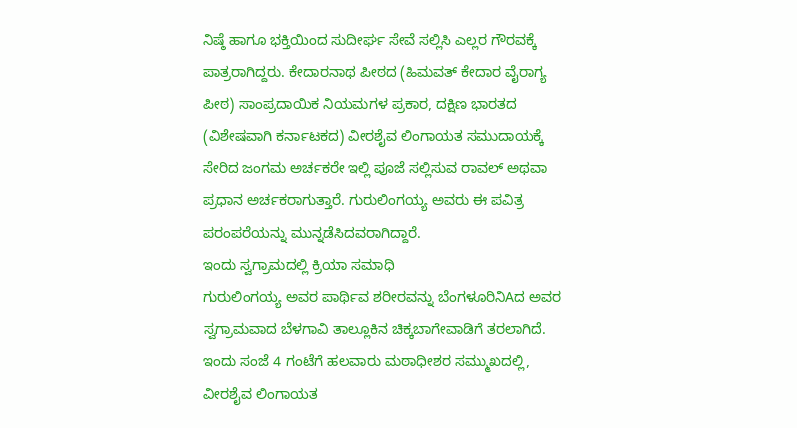ನಿಷ್ಠೆ ಹಾಗೂ ಭಕ್ತಿಯಿಂದ ಸುದೀರ್ಘ ಸೇವೆ ಸಲ್ಲಿಸಿ ಎಲ್ಲರ ಗೌರವಕ್ಕೆ ಪಾತ್ರರಾಗಿದ್ದರು. ಕೇದಾರನಾಥ ಪೀಠದ (ಹಿಮವತ್ ಕೇದಾರ ವೈರಾಗ್ಯ ಪೀಠ) ಸಾಂಪ್ರದಾಯಿಕ ನಿಯಮಗಳ ಪ್ರಕಾರ, ದಕ್ಷಿಣ ಭಾರತದ (ವಿಶೇಷವಾಗಿ ಕರ್ನಾಟಕದ) ವೀರಶೈವ ಲಿಂಗಾಯತ ಸಮುದಾಯಕ್ಕೆ ಸೇರಿದ ಜಂಗಮ ಅರ್ಚಕರೇ ಇಲ್ಲಿ ಪೂಜೆ ಸಲ್ಲಿಸುವ ರಾವಲ್ ಅಥವಾ ಪ್ರಧಾನ ಅರ್ಚಕರಾಗುತ್ತಾರೆ. ಗುರುಲಿಂಗಯ್ಯ ಅವರು ಈ ಪವಿತ್ರ ಪರಂಪರೆಯನ್ನು ಮುನ್ನಡೆಸಿದವರಾಗಿದ್ದಾರೆ.
ಇಂದು ಸ್ವಗ್ರಾಮದಲ್ಲಿ ಕ್ರಿಯಾ ಸಮಾಧಿ
ಗುರುಲಿಂಗಯ್ಯ ಅವರ ಪಾರ್ಥಿವ ಶರೀರವನ್ನು ಬೆಂಗಳೂರಿನಿAದ ಅವರ ಸ್ವಗ್ರಾಮವಾದ ಬೆಳಗಾವಿ ತಾಲ್ಲೂಕಿನ ಚಿಕ್ಕಬಾಗೇವಾಡಿಗೆ ತರಲಾಗಿದೆ. ಇಂದು ಸಂಜೆ 4 ಗಂಟೆಗೆ ಹಲವಾರು ಮಠಾಧೀಶರ ಸಮ್ಮುಖದಲ್ಲಿ, ವೀರಶೈವ ಲಿಂಗಾಯತ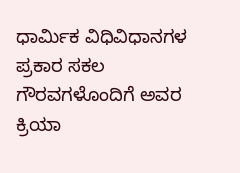ಧಾರ್ಮಿಕ ವಿಧಿವಿಧಾನಗಳ ಪ್ರಕಾರ ಸಕಲ ಗೌರವಗಳೊಂದಿಗೆ ಅವರ ಕ್ರಿಯಾ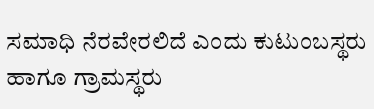ಸಮಾಧಿ ನೆರವೇರಲಿದೆ ಎಂದು ಕುಟುಂಬಸ್ಥರು ಹಾಗೂ ಗ್ರಾಮಸ್ಥರು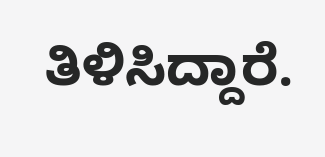ತಿಳಿಸಿದ್ದಾರೆ.